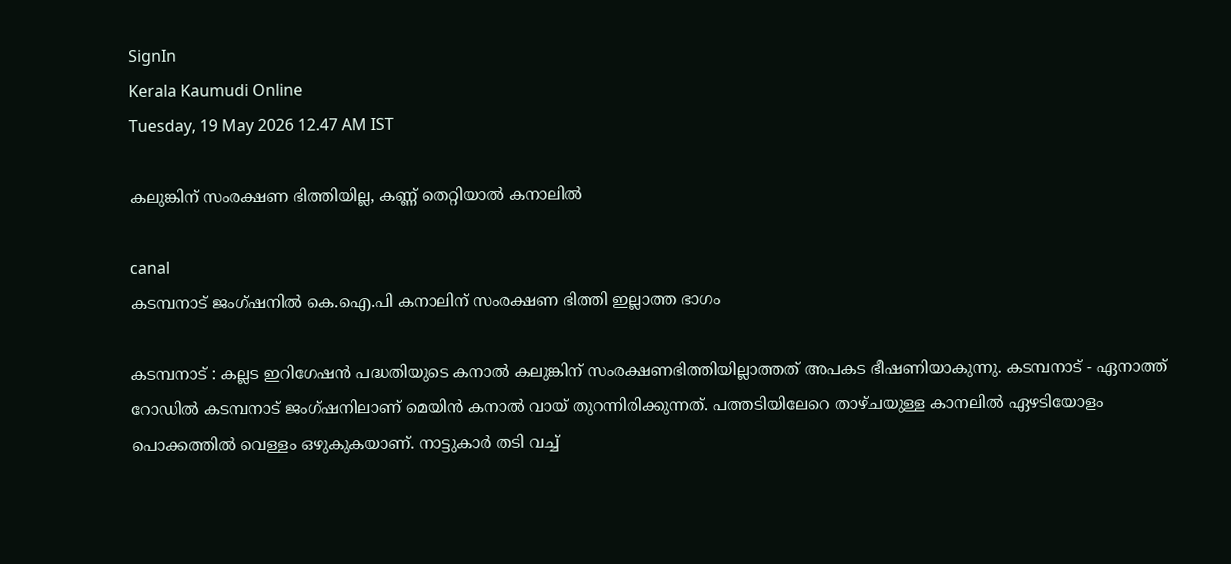SignIn
Kerala Kaumudi Online
Tuesday, 19 May 2026 12.47 AM IST

കലുങ്കിന് സംരക്ഷണ ഭിത്തിയില്ല, കണ്ണ് തെറ്റിയാൽ കനാലിൽ

canal
കടമ്പനാട് ജംഗ്ഷനിൽ കെ.ഐ.പി കനാലിന് സംരക്ഷണ ഭിത്തി ഇല്ലാത്ത ഭാഗം

കടമ്പനാട് : കല്ലട ഇറിഗേഷൻ പദ്ധതിയുടെ കനാൽ കലുങ്കിന് സംരക്ഷണഭിത്തിയില്ലാത്തത് അപകട ഭീഷണിയാകുന്നു. കടമ്പനാട് - ഏനാത്ത് റോഡിൽ കടമ്പനാട് ജംഗ്ഷനിലാണ് മെയിൻ കനാൽ വായ് തുറന്നിരിക്കുന്നത്. പത്തടിയിലേറെ താഴ്ചയുള്ള കാനലിൽ ഏഴടിയോളം പൊക്കത്തിൽ വെള്ളം ഒഴുകുകയാണ്. നാട്ടുകാർ തടി വച്ച്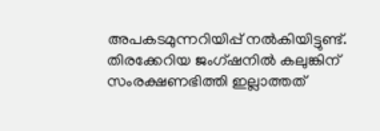അപകടമുന്നറിയിപ്പ് നൽകിയിട്ടുണ്ട്. തിരക്കേറിയ ജംഗ്ഷനിൽ കലുങ്കിന് സംരക്ഷണഭിത്തി ഇല്ലാത്തത്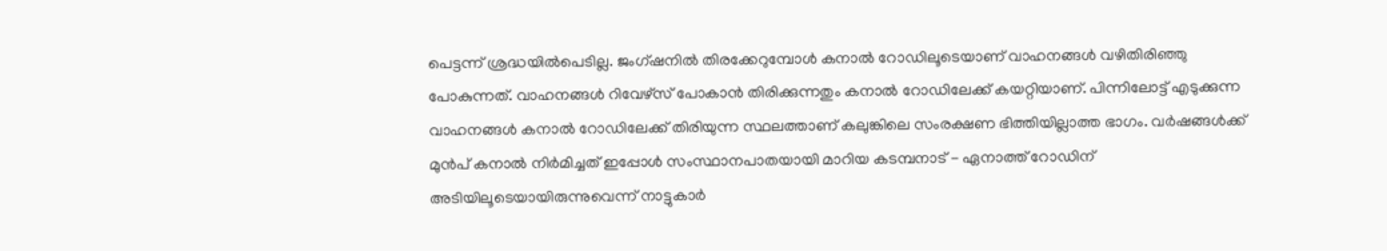പെട്ടന്ന് ശ്രദ്ധയിൽപെടില്ല. ജംഗ്ഷനിൽ തിര‌ക്കേറുമ്പോൾ കനാൽ റോഡിലൂടെയാണ് വാഹനങ്ങൾ വഴിതിരിഞ്ഞു പോകുന്നത്. വാഹനങ്ങൾ റിവേഴ്സ് പോകാൻ തിരിക്കുന്നതും കനാൽ റോഡിലേക്ക് കയറ്റിയാണ്. പിന്നിലോട്ട് എടുക്കുന്ന വാഹനങ്ങൾ കനാൽ റോഡിലേക്ക് തിരിയുന്ന സ്ഥലത്താണ് കലുങ്കിലെ സംരക്ഷണ ഭിത്തിയില്ലാത്ത ഭാഗം. വർഷങ്ങൾക്ക് മുൻപ് കനാൽ നിർമിച്ചത് ഇപ്പോൾ സംസ്ഥാനപാതയായി മാറിയ കടമ്പനാട് - ഏനാത്ത് റോഡിന് അടിയിലൂടെയായിരുന്നുവെന്ന് നാട്ടുകാർ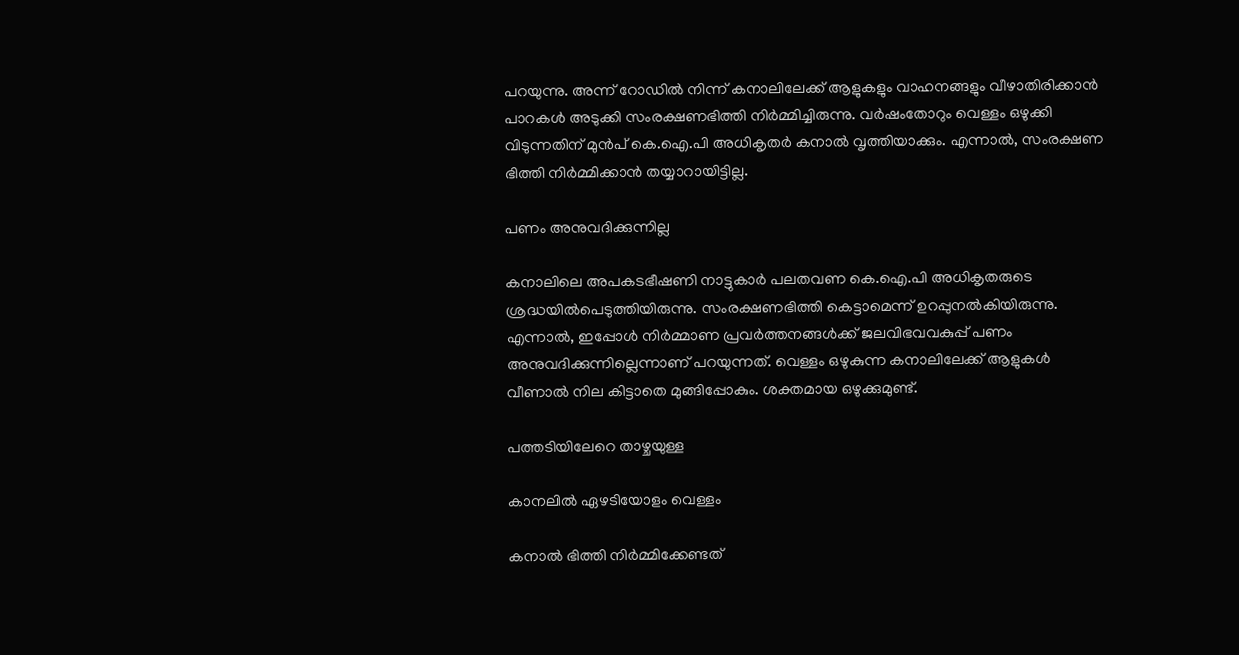പറയുന്നു. അന്ന് റോഡിൽ നിന്ന് കനാലിലേക്ക് ആളുകളും വാഹനങ്ങളും വീഴാതിരിക്കാൻ പാറകൾ അടുക്കി സംരക്ഷണഭിത്തി നിർമ്മിച്ചിരുന്നു. വർഷംതോറും വെള്ളം ഒഴുക്കി വിടുന്നതിന് മുൻപ് കെ.ഐ.പി അധികൃതർ കനാൽ വൃത്തിയാക്കും. എന്നാൽ, സംരക്ഷണ ഭിത്തി നിർമ്മിക്കാൻ തയ്യാറായിട്ടില്ല.

പണം അനുവദിക്കുന്നില്ല

കനാലിലെ അപകടഭീഷണി നാട്ടുകാർ പലതവണ കെ.ഐ.പി അധികൃതരുടെ ശ്രദ്ധയിൽപെടുത്തിയിരുന്നു. സംരക്ഷണഭിത്തി കെട്ടാമെന്ന് ഉറപ്പുനൽകിയിരുന്നു. എന്നാൽ, ഇപ്പോൾ നിർമ്മാണ പ്രവർത്തനങ്ങൾക്ക് ജലവിഭവവകുപ്പ് പണം അനുവദിക്കുന്നില്ലെന്നാണ് പറയുന്നത്. വെള്ളം ഒഴുകുന്ന കനാലിലേക്ക് ആളുകൾ വീണാൽ നില കിട്ടാതെ മുങ്ങിപ്പോകും. ശക്തമായ ഒഴുക്കുമുണ്ട്.

പത്തടിയിലേറെ താഴ്ചയുള്ള

കാനലിൽ ഏഴടിയോളം വെള്ളം

കനാൽ ഭിത്തി നിർമ്മിക്കേണ്ടത്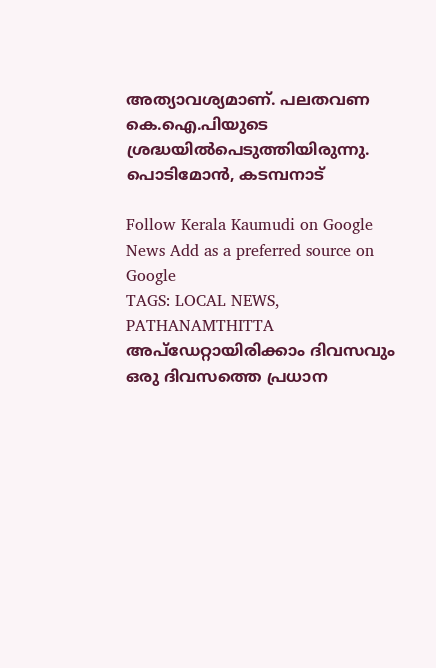അത്യാവശ്യമാണ്. പലതവണ കെ.ഐ.പിയുടെ ശ്രദ്ധയിൽപെടുത്തിയിരുന്നു.
പൊടിമോൻ, കടമ്പനാട്

Follow Kerala Kaumudi on Google News Add as a preferred source on Google
TAGS: LOCAL NEWS, PATHANAMTHITTA
അപ്ഡേറ്റായിരിക്കാം ദിവസവും
ഒരു ദിവസത്തെ പ്രധാന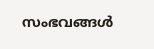സംഭവങ്ങൾ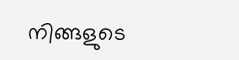നിങ്ങളുടെ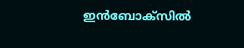ഇൻബോക്സിൽ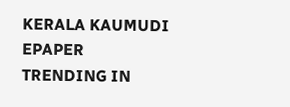KERALA KAUMUDI EPAPER
TRENDING IN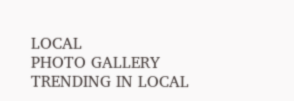LOCAL
PHOTO GALLERY
TRENDING IN LOCAL